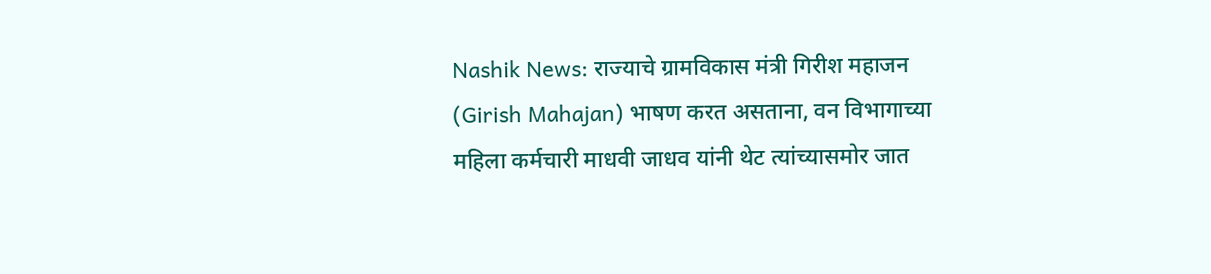Nashik News: राज्याचे ग्रामविकास मंत्री गिरीश महाजन (Girish Mahajan) भाषण करत असताना, वन विभागाच्या महिला कर्मचारी माधवी जाधव यांनी थेट त्यांच्यासमोर जात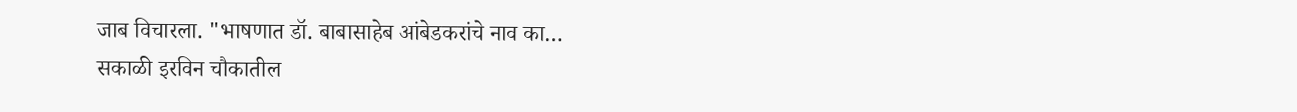जाब विचारला. "भाषणात डॉ. बाबासाहेब आंबेडकरांचे नाव का…
सकाळी इरविन चौकातील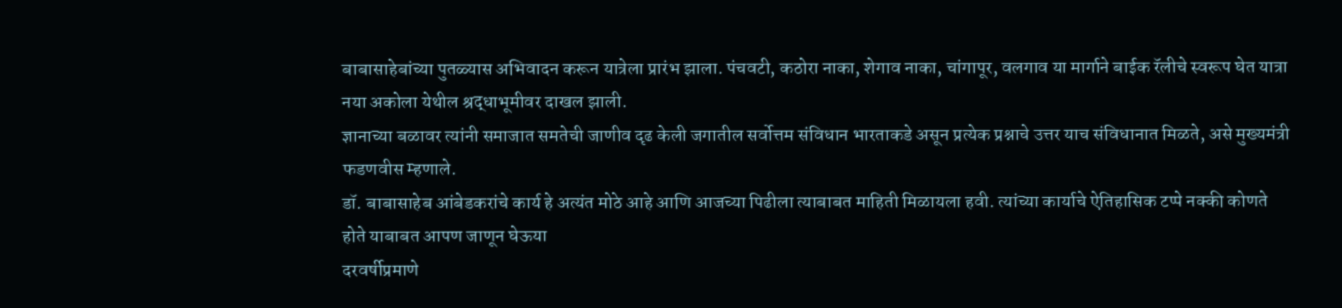बाबासाहेबांच्या पुतळ्यास अभिवादन करून यात्रेला प्रारंभ झाला. पंचवटी, कठोरा नाका, शेगाव नाका, चांगापूर, वलगाव या मार्गाने बाईक रॅलीचे स्वरूप घेत यात्रा नया अकोला येथील श्रद्धाभूमीवर दाखल झाली.
ज्ञानाच्या बळावर त्यांनी समाजात समतेची जाणीव दृढ केली जगातील सर्वोत्तम संविधान भारताकडे असून प्रत्येक प्रश्नाचे उत्तर याच संविधानात मिळते, असे मुख्यमंत्री फडणवीस म्हणाले.
डॉ. बाबासाहेब आंबेडकरांचे कार्य हे अत्यंत मोठे आहे आणि आजच्या पिढीला त्याबाबत माहिती मिळायला हवी. त्यांच्या कार्याचे ऐतिहासिक टप्पे नक्की कोणते होते याबाबत आपण जाणून घेऊया
दरवर्षीप्रमाणे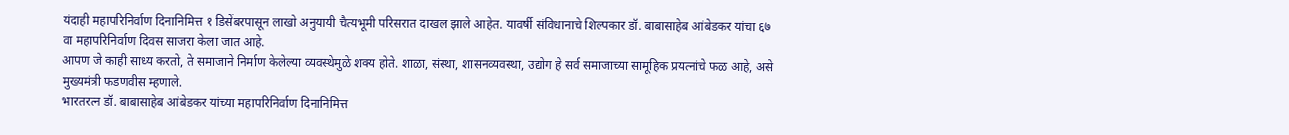यंदाही महापरिनिर्वाण दिनानिमित्त १ डिसेंबरपासून लाखो अनुयायी चैत्यभूमी परिसरात दाखल झाले आहेत. यावर्षी संविधानाचे शिल्पकार डॉ. बाबासाहेब आंबेडकर यांचा ६७ वा महापरिनिर्वाण दिवस साजरा केला जात आहे.
आपण जे काही साध्य करतो, ते समाजाने निर्माण केलेल्या व्यवस्थेमुळे शक्य होते. शाळा, संस्था, शासनव्यवस्था, उद्योग हे सर्व समाजाच्या सामूहिक प्रयत्नांचे फळ आहे, असे मुख्यमंत्री फडणवीस म्हणाले.
भारतरत्न डॉ. बाबासाहेब आंबेडकर यांच्या महापरिनिर्वाण दिनानिमित्त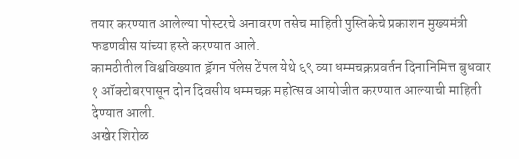तयार करण्यात आलेल्या पोस्टरचे अनावरण तसेच माहिती पुस्तिकेचे प्रकाशन मुख्यमंत्री फडणवीस यांच्या हस्ते करण्यात आले.
कामठीतील विश्वविख्यात ड्रॅगन पॅलेस टेंपल येथे ६९ व्या धम्मचक्रप्रवर्तन दिनानिमित्त बुधवार १ ऑक्टोबरपासून दोन दिवसीय धम्मचक्र महोत्सव आयोजीत करण्यात आल्याची माहिती देण्यात आली.
अखेर शिरोळ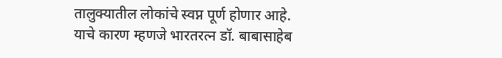तालुक्यातील लोकांचे स्वप्न पूर्ण होणार आहे. याचे कारण म्हणजे भारतरत्न डॉ. बाबासाहेब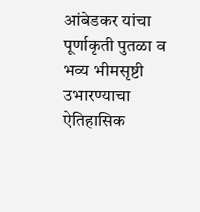आंबेडकर यांचा पूर्णाकृती पुतळा व भव्य भीमसृष्टी उभारण्याचा ऐतिहासिक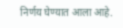निर्णय घेण्यात आला आहे.